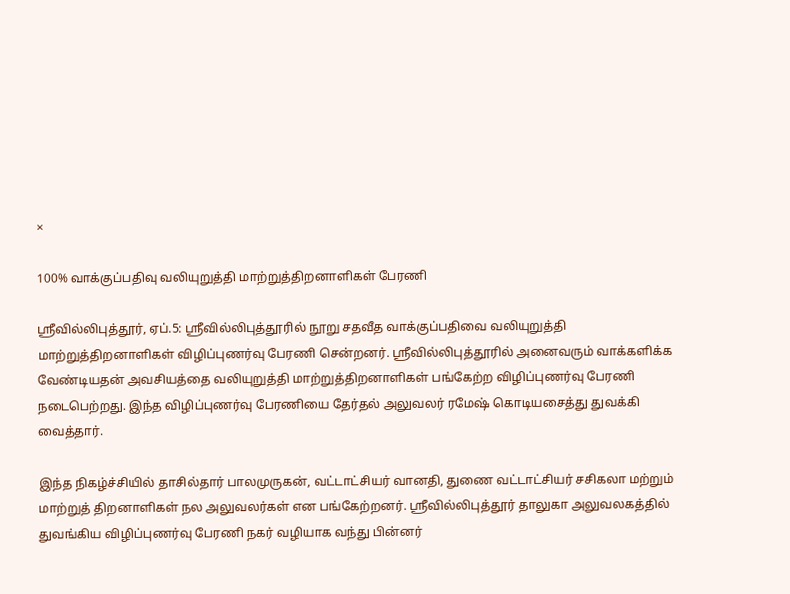×

100% வாக்குப்பதிவு வலியுறுத்தி மாற்றுத்திறனாளிகள் பேரணி

ஸ்ரீவில்லிபுத்தூர், ஏப்.5: ஸ்ரீவில்லிபுத்தூரில் நூறு சதவீத வாக்குப்பதிவை வலியுறுத்தி மாற்றுத்திறனாளிகள் விழிப்புணர்வு பேரணி சென்றனர். ஸ்ரீவில்லிபுத்தூரில் அனைவரும் வாக்களிக்க வேண்டியதன் அவசியத்தை வலியுறுத்தி மாற்றுத்திறனாளிகள் பங்கேற்ற விழிப்புணர்வு பேரணி நடைபெற்றது. இந்த விழிப்புணர்வு பேரணியை தேர்தல் அலுவலர் ரமேஷ் கொடியசைத்து துவக்கி வைத்தார்.

இந்த நிகழ்ச்சியில் தாசில்தார் பாலமுருகன், வட்டாட்சியர் வானதி, துணை வட்டாட்சியர் சசிகலா மற்றும் மாற்றுத் திறனாளிகள் நல அலுவலர்கள் என பங்கேற்றனர். ஸ்ரீவில்லிபுத்தூர் தாலுகா அலுவலகத்தில் துவங்கிய விழிப்புணர்வு பேரணி நகர் வழியாக வந்து பின்னர்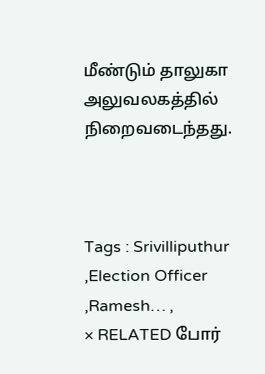மீண்டும் தாலுகா அலுவலகத்தில் நிறைவடைந்தது.



Tags : Srivilliputhur ,Election Officer ,Ramesh… ,
× RELATED போர்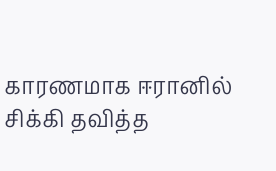காரணமாக ஈரானில் சிக்கி தவித்த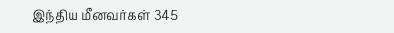இந்திய மீனவர்கள் 345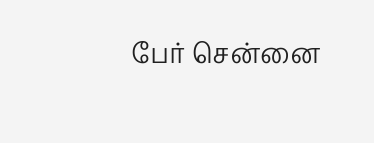பேர் சென்னை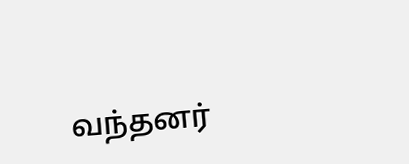வந்தனர்